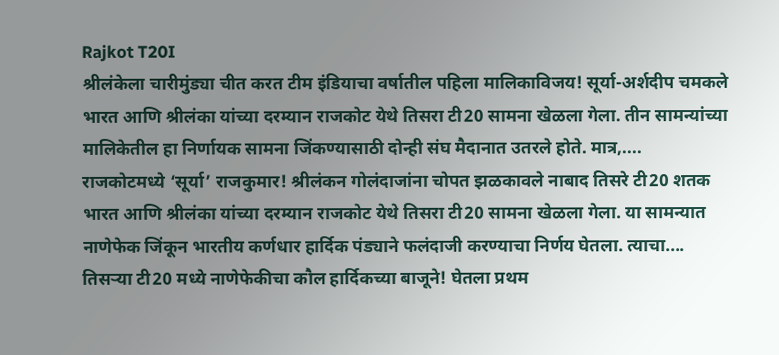Rajkot T20I
श्रीलंकेला चारीमुंड्या चीत करत टीम इंडियाचा वर्षातील पहिला मालिकाविजय! सूर्या-अर्शदीप चमकले
भारत आणि श्रीलंका यांच्या दरम्यान राजकोट येथे तिसरा टी20 सामना खेळला गेला. तीन सामन्यांच्या मालिकेतील हा निर्णायक सामना जिंकण्यासाठी दोन्ही संघ मैदानात उतरले होते. मात्र,....
राजकोटमध्ये ‘सूर्या’ राजकुमार! श्रीलंकन गोलंदाजांना चोपत झळकावले नाबाद तिसरे टी20 शतक
भारत आणि श्रीलंका यांच्या दरम्यान राजकोट येथे तिसरा टी20 सामना खेळला गेला. या सामन्यात नाणेफेक जिंकून भारतीय कर्णधार हार्दिक पंड्याने फलंदाजी करण्याचा निर्णय घेतला. त्याचा....
तिसऱ्या टी20 मध्ये नाणेफेकीचा कौल हार्दिकच्या बाजूने! घेतला प्रथम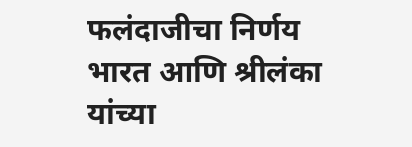फलंदाजीचा निर्णय
भारत आणि श्रीलंका यांच्या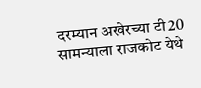दरम्यान अखेरच्या टी20 सामन्याला राजकोट येथे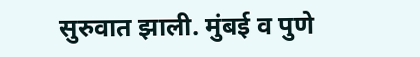सुरुवात झाली. मुंबई व पुणे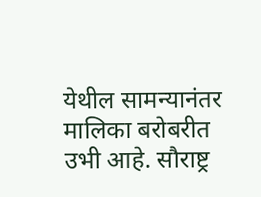येथील सामन्यानंतर मालिका बरोबरीत उभी आहे. सौराष्ट्र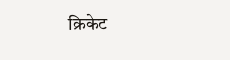क्रिकेट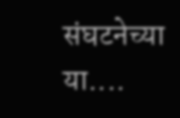संघटनेच्या या....